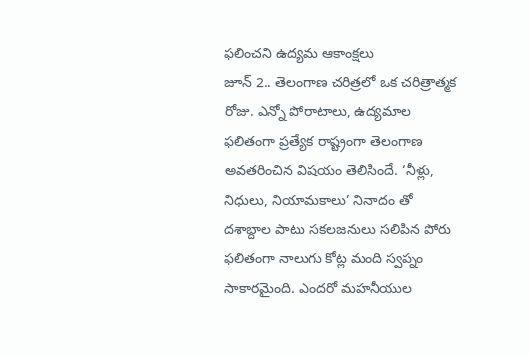ఫలించని ఉద్యమ ఆకాంక్షలు
జూన్ 2.. తెలంగాణ చరిత్రలో ఒక చరిత్రాత్మక రోజు. ఎన్నో పోరాటాలు, ఉద్యమాల ఫలితంగా ప్రత్యేక రాష్ట్రంగా తెలంగాణ అవతరించిన విషయం తెలిసిందే. ‘నీళ్లు, నిధులు, నియామకాలు’ నినాదం తో దశాబ్దాల పాటు సకలజనులు సలిపిన పోరు ఫలితంగా నాలుగు కోట్ల మంది స్వప్నం సాకారమైంది. ఎందరో మహనీయుల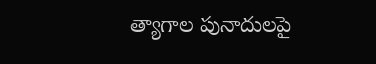త్యాగాల పునాదులపై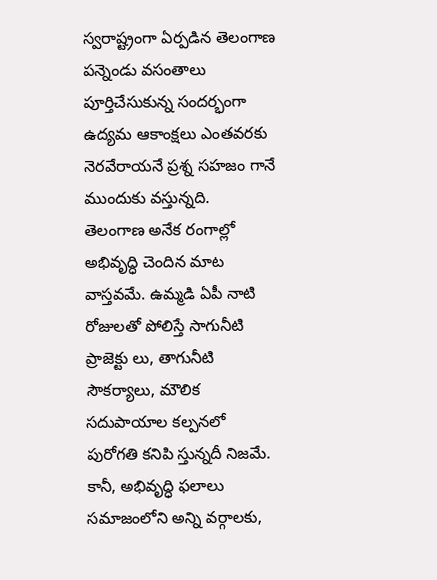స్వరాష్ట్రంగా ఏర్పడిన తెలంగాణ పన్నెండు వసంతాలు పూర్తిచేసుకున్న సందర్భంగా ఉద్యమ ఆకాంక్షలు ఎంతవరకు నెరవేరాయనే ప్రశ్న సహజం గానే ముందుకు వస్తున్నది.
తెలంగాణ అనేక రంగాల్లో అభివృద్ధి చెందిన మాట వాస్తవమే. ఉమ్మడి ఏపీ నాటి రోజులతో పోలిస్తే సాగునీటి ప్రాజెక్టు లు, తాగునీటి సౌకర్యాలు, మౌలిక సదుపాయాల కల్పనలో పురోగతి కనిపి స్తున్నదీ నిజమే. కానీ, అభివృద్ధి ఫలాలు సమాజంలోని అన్ని వర్గాలకు,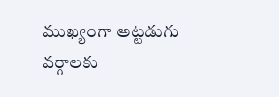ముఖ్యంగా అట్టడుగు వర్గాలకు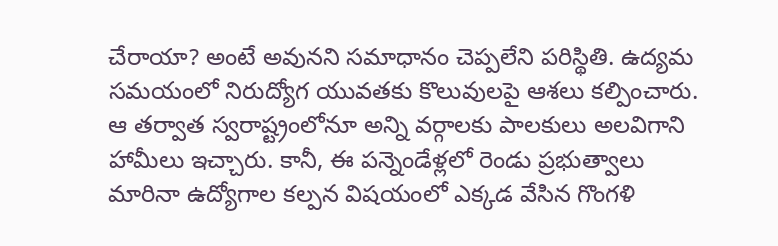చేరాయా? అంటే అవునని సమాధానం చెప్పలేని పరిస్థితి. ఉద్యమ సమయంలో నిరుద్యోగ యువతకు కొలువులపై ఆశలు కల్పించారు.
ఆ తర్వాత స్వరాష్ట్రంలోనూ అన్ని వర్గాలకు పాలకులు అలవిగాని హామీలు ఇచ్చారు. కానీ, ఈ పన్నెండేళ్లలో రెండు ప్రభుత్వాలు మారినా ఉద్యోగాల కల్పన విషయంలో ఎక్కడ వేసిన గొంగళి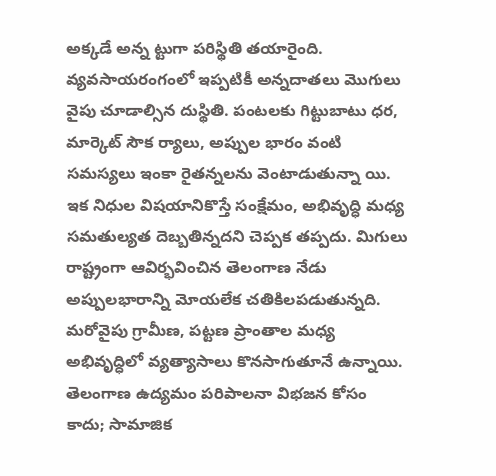అక్కడే అన్న ట్టుగా పరిస్థితి తయారైంది. వ్యవసాయరంగంలో ఇప్పటికీ అన్నదాతలు మొగులు వైపు చూడాల్సిన దుస్థితి. పంటలకు గిట్టుబాటు ధర, మార్కెట్ సౌక ర్యాలు, అప్పుల భారం వంటి సమస్యలు ఇంకా రైతన్నలను వెంటాడుతున్నా యి.
ఇక నిధుల విషయానికొస్తే సంక్షేమం, అభివృద్ధి మధ్య సమతుల్యత దెబ్బతిన్నదని చెప్పక తప్పదు. మిగులు రాష్ట్రంగా ఆవిర్భవించిన తెలంగాణ నేడు అప్పులభారాన్ని మోయలేక చతికిలపడుతున్నది. మరోవైపు గ్రామీణ, పట్టణ ప్రాంతాల మధ్య అభివృద్ధిలో వ్యత్యాసాలు కొనసాగుతూనే ఉన్నాయి. తెలంగాణ ఉద్యమం పరిపాలనా విభజన కోసం కాదు; సామాజిక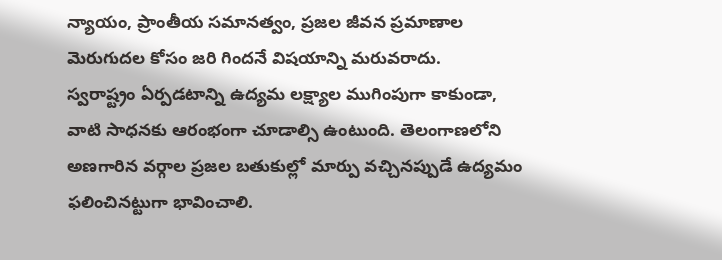న్యాయం, ప్రాంతీయ సమానత్వం, ప్రజల జీవన ప్రమాణాల మెరుగుదల కోసం జరి గిందనే విషయాన్ని మరువరాదు.
స్వరాష్ట్రం ఏర్పడటాన్ని ఉద్యమ లక్ష్యాల ముగింపుగా కాకుండా, వాటి సాధనకు ఆరంభంగా చూడాల్సి ఉంటుంది. తెలంగాణలోని అణగారిన వర్గాల ప్రజల బతుకుల్లో మార్పు వచ్చినప్పుడే ఉద్యమం ఫలించినట్టుగా భావించాలి.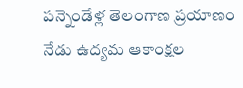పన్నెండేళ్ల తెలంగాణ ప్రయాణం నేడు ఉద్యమ ఆకాంక్షల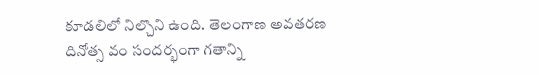కూడలిలో నిల్చొని ఉంది. తెలంగాణ అవతరణ దినోత్స వం సందర్భంగా గతాన్ని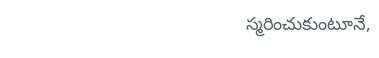స్మరించుకుంటూనే,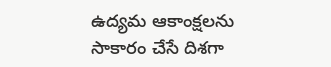ఉద్యమ ఆకాంక్షలను సాకారం చేసే దిశగా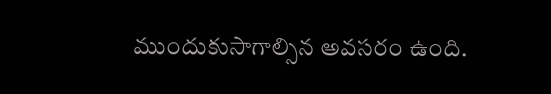ముందుకుసాగాల్సిన అవసరం ఉంది.